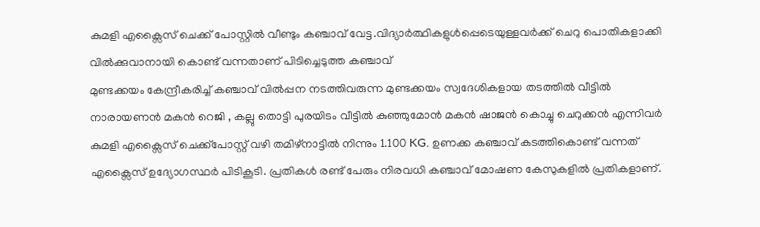കുമളി എക്സൈസ് ചെക്ക് പോസ്റ്റിൽ വീണ്ടും കഞ്ചാവ് വേട്ട.വിദ്യാർത്ഥികളുൾപ്പെടെയുള്ളവർക്ക് ചെറു പൊതികളാക്കി വിൽക്കുവാനായി കൊണ്ട് വന്നതാണ് പിടിച്ചെടുത്ത കഞ്ചാവ്
മുണ്ടക്കയം കേന്ദ്രീകരിച്ച് കഞ്ചാവ് വിൽപ്പന നടത്തിവരുന്ന മുണ്ടക്കയം സ്വദേശികളായ തടത്തിൽ വീട്ടിൽ നാരായണൻ മകൻ റെജി , കല്ലു തൊട്ടി പുരയിടം വീട്ടിൽ കുഞ്ഞുമോൻ മകൻ ഷാജൻ കൊച്ചു ചെറുക്കൻ എന്നിവർ കുമളി എക്സൈസ് ചെക്ക്പോസ്റ്റ് വഴി തമിഴ്നാട്ടിൽ നിന്നും 1.100 KG. ഉണക്ക കഞ്ചാവ് കടത്തികൊണ്ട് വന്നത് എക്സൈസ് ഉദ്യോഗസ്ഥർ പിടികൂടി. പ്രതികൾ രണ്ട് പേരും നിരവധി കഞ്ചാവ് മോഷണ കേസുകളിൽ പ്രതികളാണ്.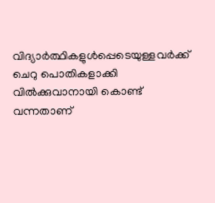വിദ്യാർത്ഥികളുൾപ്പെടെയുള്ളവർക്ക് ചെറു പൊതികളാക്കി വിൽക്കുവാനായി കൊണ്ട് വന്നതാണ്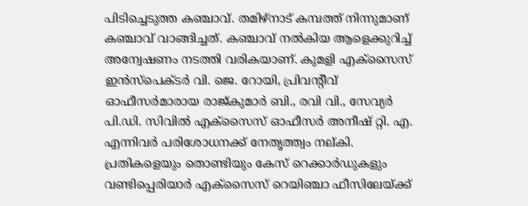പിടിച്ചെടുത്ത കഞ്ചാവ്. തമിഴ്നാട് കമ്പത്ത് നിന്നുമാണ് കഞ്ചാവ് വാങ്ങിച്ചത്. കഞ്ചാവ് നൽകിയ ആളെക്കുറിച്ച് അന്വേഷണം നടത്തി വരികയാണ്. കുമളി എക്സൈസ് ഇൻസ്പെക്ടർ വി. ജെ. റോയി, പ്രിവന്റീവ് ഓഫീസർമാരായ രാജ്കുമാർ ബി., രവി വി., സേവ്യർ പി.ഡി. സിവിൽ എക്സൈസ് ഓഫീസർ അനീഷ് റ്റി. എ. എന്നിവർ പരിശോധനക്ക് നേതൃത്ത്വം നല്കി. പ്രതികളെയും തൊണ്ടിയും കേസ് റെക്കാർഡുകളും വണ്ടിപ്പെരിയാർ എക്സൈസ് റെയിഞ്ചാ ഫീസിലേയ്ക്ക്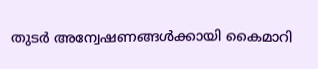തുടർ അന്വേഷണങ്ങൾക്കായി കൈമാറി